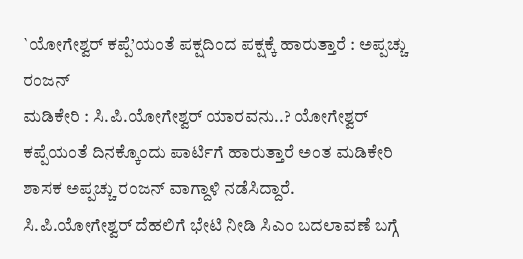`ಯೋಗೇಶ್ವರ್ ಕಪ್ಪೆ’ಯಂತೆ ಪಕ್ಷದಿಂದ ಪಕ್ಷಕ್ಕೆ ಹಾರುತ್ತಾರೆ : ಅಪ್ಪಚ್ಚು ರಂಜನ್
ಮಡಿಕೇರಿ : ಸಿ.ಪಿ.ಯೋಗೇಶ್ವರ್ ಯಾರವನು..? ಯೋಗೇಶ್ವರ್ ಕಪ್ಪೆಯಂತೆ ದಿನಕ್ಕೊಂದು ಪಾರ್ಟಿಗೆ ಹಾರುತ್ತಾರೆ ಅಂತ ಮಡಿಕೇರಿ ಶಾಸಕ ಅಪ್ಪಚ್ಚು ರಂಜನ್ ವಾಗ್ದಾಳಿ ನಡೆಸಿದ್ದಾರೆ.
ಸಿ.ಪಿ.ಯೋಗೇಶ್ವರ್ ದೆಹಲಿಗೆ ಭೇಟಿ ನೀಡಿ ಸಿಎಂ ಬದಲಾವಣೆ ಬಗ್ಗೆ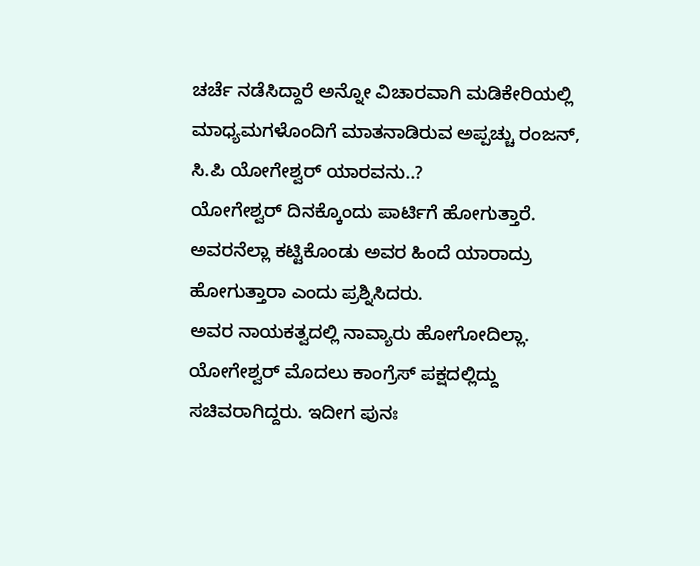ಚರ್ಚೆ ನಡೆಸಿದ್ದಾರೆ ಅನ್ನೋ ವಿಚಾರವಾಗಿ ಮಡಿಕೇರಿಯಲ್ಲಿ ಮಾಧ್ಯಮಗಳೊಂದಿಗೆ ಮಾತನಾಡಿರುವ ಅಪ್ಪಚ್ಚು ರಂಜನ್, ಸಿ.ಪಿ ಯೋಗೇಶ್ವರ್ ಯಾರವನು..?
ಯೋಗೇಶ್ವರ್ ದಿನಕ್ಕೊಂದು ಪಾರ್ಟಿಗೆ ಹೋಗುತ್ತಾರೆ. ಅವರನೆಲ್ಲಾ ಕಟ್ಟಿಕೊಂಡು ಅವರ ಹಿಂದೆ ಯಾರಾದ್ರು ಹೋಗುತ್ತಾರಾ ಎಂದು ಪ್ರಶ್ನಿಸಿದರು.
ಅವರ ನಾಯಕತ್ವದಲ್ಲಿ ನಾವ್ಯಾರು ಹೋಗೋದಿಲ್ಲಾ. ಯೋಗೇಶ್ವರ್ ಮೊದಲು ಕಾಂಗ್ರೆಸ್ ಪಕ್ಷದಲ್ಲಿದ್ದು ಸಚಿವರಾಗಿದ್ದರು. ಇದೀಗ ಪುನಃ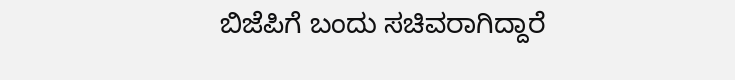ಬಿಜೆಪಿಗೆ ಬಂದು ಸಚಿವರಾಗಿದ್ದಾರೆ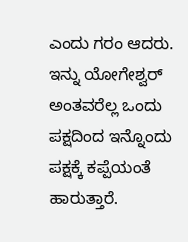ಎಂದು ಗರಂ ಆದರು.
ಇನ್ನು ಯೋಗೇಶ್ವರ್ ಅಂತವರೆಲ್ಲ ಒಂದು ಪಕ್ಷದಿಂದ ಇನ್ನೊಂದು ಪಕ್ಷಕ್ಕೆ ಕಪ್ಪೆಯಂತೆ ಹಾರುತ್ತಾರೆ.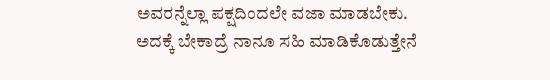ಅವರನ್ನೆಲ್ಲಾ ಪಕ್ಷದಿಂದಲೇ ವಜಾ ಮಾಡಬೇಕು. ಅದಕ್ಕೆ ಬೇಕಾದ್ರೆ ನಾನೂ ಸಹಿ ಮಾಡಿಕೊಡುತ್ತೇನೆ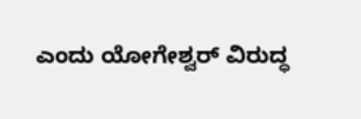ಎಂದು ಯೋಗೇಶ್ವರ್ ವಿರುದ್ಧ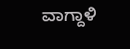ವಾಗ್ದಾಳಿ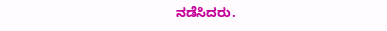ನಡೆಸಿದರು.